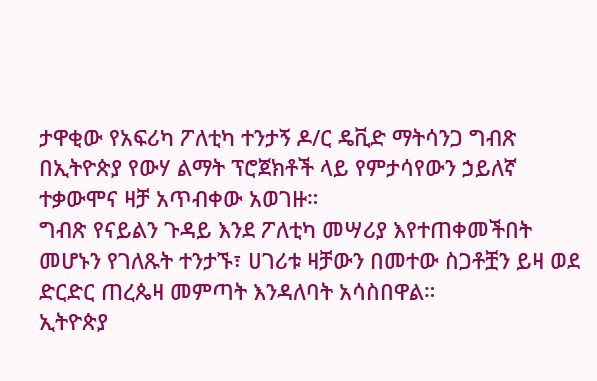ታዋቂው የአፍሪካ ፖለቲካ ተንታኝ ዶ/ር ዴቪድ ማትሳንጋ ግብጽ በኢትዮጵያ የውሃ ልማት ፕሮጀክቶች ላይ የምታሳየውን ኃይለኛ ተቃውሞና ዛቻ አጥብቀው አወገዙ።
ግብጽ የናይልን ጉዳይ እንደ ፖለቲካ መሣሪያ እየተጠቀመችበት መሆኑን የገለጹት ተንታኙ፣ ሀገሪቱ ዛቻውን በመተው ስጋቶቿን ይዛ ወደ ድርድር ጠረጴዛ መምጣት እንዳለባት አሳስበዋል።
ኢትዮጵያ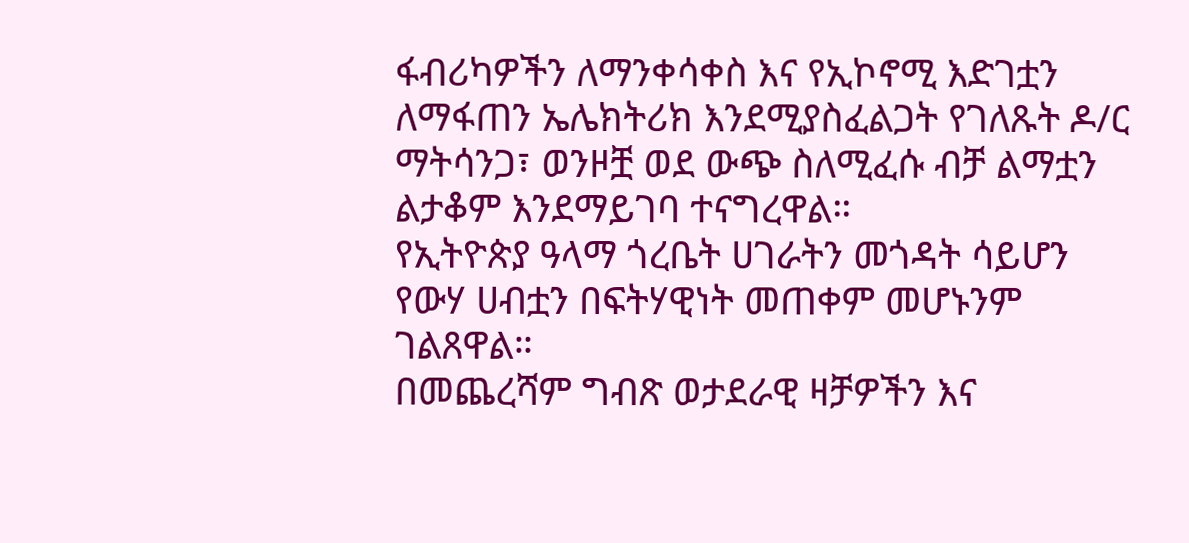ፋብሪካዎችን ለማንቀሳቀስ እና የኢኮኖሚ እድገቷን ለማፋጠን ኤሌክትሪክ እንደሚያስፈልጋት የገለጹት ዶ/ር ማትሳንጋ፣ ወንዞቿ ወደ ውጭ ስለሚፈሱ ብቻ ልማቷን ልታቆም እንደማይገባ ተናግረዋል።
የኢትዮጵያ ዓላማ ጎረቤት ሀገራትን መጎዳት ሳይሆን የውሃ ሀብቷን በፍትሃዊነት መጠቀም መሆኑንም ገልጸዋል።
በመጨረሻም ግብጽ ወታደራዊ ዛቻዎችን እና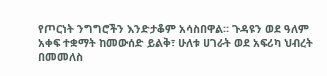የጦርነት ንግግሮችን እንድታቆም አሳስበዋል። ጉዳዩን ወደ ዓለም አቀፍ ተቋማት ከመውሰድ ይልቅ፣ ሁለቱ ሀገራት ወደ አፍሪካ ህብረት በመመለስ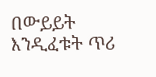በውይይት እንዲፈቱት ጥሪ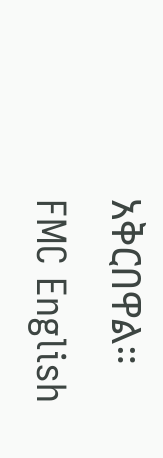አቅርበዋል።
FMC English